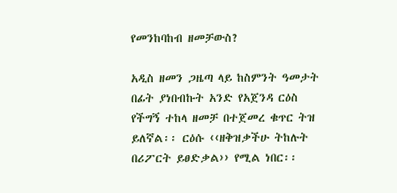የመንከባከብ ዘመቻውስ?

አዲስ ዘመን ጋዜጣ ላይ ከስምንት ዓመታት በፊት ያነበብኩት አንድ የአጀንዳ ርዕስ የችግኝ ተከላ ዘመቻ በተጀመረ ቁጥር ትዝ ይለኛል፡፡ ርዕሱ ‹‹ዘቅዝቃችሁ ትከሉት በሪፖርት ይፀድቃል›› የሚል ነበር፡፡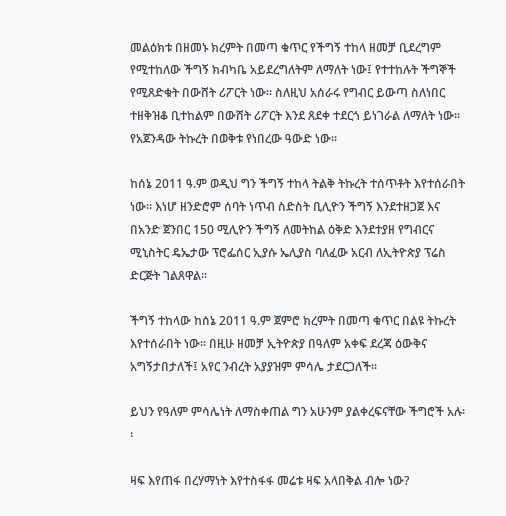መልዕክቱ በዘመኑ ክረምት በመጣ ቁጥር የችግኝ ተከላ ዘመቻ ቢደረግም የሚተከለው ችግኝ ክብካቤ አይደረግለትም ለማለት ነው፤ የተተከሉት ችግኞች የሚጸድቁት በውሸት ሪፖርት ነው፡፡ ስለዚህ አሰራሩ የግብር ይውጣ ስለነበር ተዘቅዝቆ ቢተከልም በውሸት ሪፖርት እንደ ጸደቀ ተደርጎ ይነገራል ለማለት ነው፡፡ የአጀንዳው ትኩረት በወቅቱ የነበረው ዓውድ ነው፡፡

ከሰኔ 2011 ዓ.ም ወዲህ ግን ችግኝ ተከላ ትልቅ ትኩረት ተሰጥቶት እየተሰራበት ነው፡፡ እነሆ ዘንድሮም ሰባት ነጥብ ስድስት ቢሊዮን ችግኝ እንደተዘጋጀ እና በአንድ ጀንበር 150 ሚሊዮን ችግኝ ለመትከል ዕቅድ እንደተያዘ የግብርና ሚኒስትር ዴኤታው ፕሮፌሰር ኢያሱ ኤሊያስ ባለፈው አርብ ለኢትዮጵያ ፕሬስ ድርጅት ገልጸዋል፡፡

ችግኝ ተከላው ከሰኔ 2011 ዓ.ም ጀምሮ ክረምት በመጣ ቁጥር በልዩ ትኩረት እየተሰራበት ነው። በዚሁ ዘመቻ ኢትዮጵያ በዓለም አቀፍ ደረጃ ዕውቅና አግኝታበታለች፤ አየር ንብረት አያያዝም ምሳሌ ታደርጋለች፡፡

ይህን የዓለም ምሳሌነት ለማስቀጠል ግን አሁንም ያልቀረፍናቸው ችግሮች አሉ፡፡

ዛፍ እየጠፋ በረሃማነት እየተስፋፋ መሬቱ ዛፍ አላበቅል ብሎ ነው?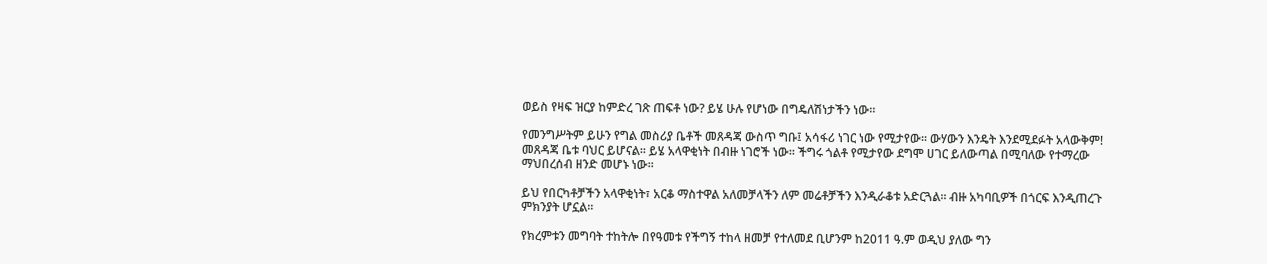ወይስ የዛፍ ዝርያ ከምድረ ገጽ ጠፍቶ ነው? ይሄ ሁሉ የሆነው በግዴለሽነታችን ነው፡፡

የመንግሥትም ይሁን የግል መስሪያ ቤቶች መጸዳጃ ውስጥ ግቡ፤ አሳፋሪ ነገር ነው የሚታየው፡፡ ውሃውን እንዴት እንደሚደፉት አላውቅም! መጸዳጃ ቤቱ ባህር ይሆናል፡፡ ይሄ አላዋቂነት በብዙ ነገሮች ነው፡፡ ችግሩ ጎልቶ የሚታየው ደግሞ ሀገር ይለውጣል በሚባለው የተማረው ማህበረሰብ ዘንድ መሆኑ ነው፡፡

ይህ የበርካቶቻችን አላዋቂነት፣ አርቆ ማስተዋል አለመቻላችን ለም መሬቶቻችን እንዲራቆቱ አድርጓል፡፡ ብዙ አካባቢዎች በጎርፍ እንዲጠረጉ ምክንያት ሆኗል፡፡

የክረምቱን መግባት ተከትሎ በየዓመቱ የችግኝ ተከላ ዘመቻ የተለመደ ቢሆንም ከ2011 ዓ.ም ወዲህ ያለው ግን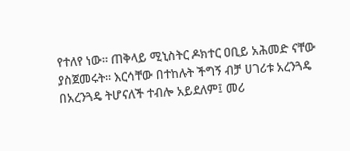የተለየ ነው፡፡ ጠቅላይ ሚኒስትር ዶክተር ዐቢይ አሕመድ ናቸው ያስጀመሩት፡፡ እርሳቸው በተከሉት ችግኝ ብቻ ሀገሪቱ አረንጓዴ በአረንጓዴ ትሆናለች ተብሎ አይደለም፤ መሪ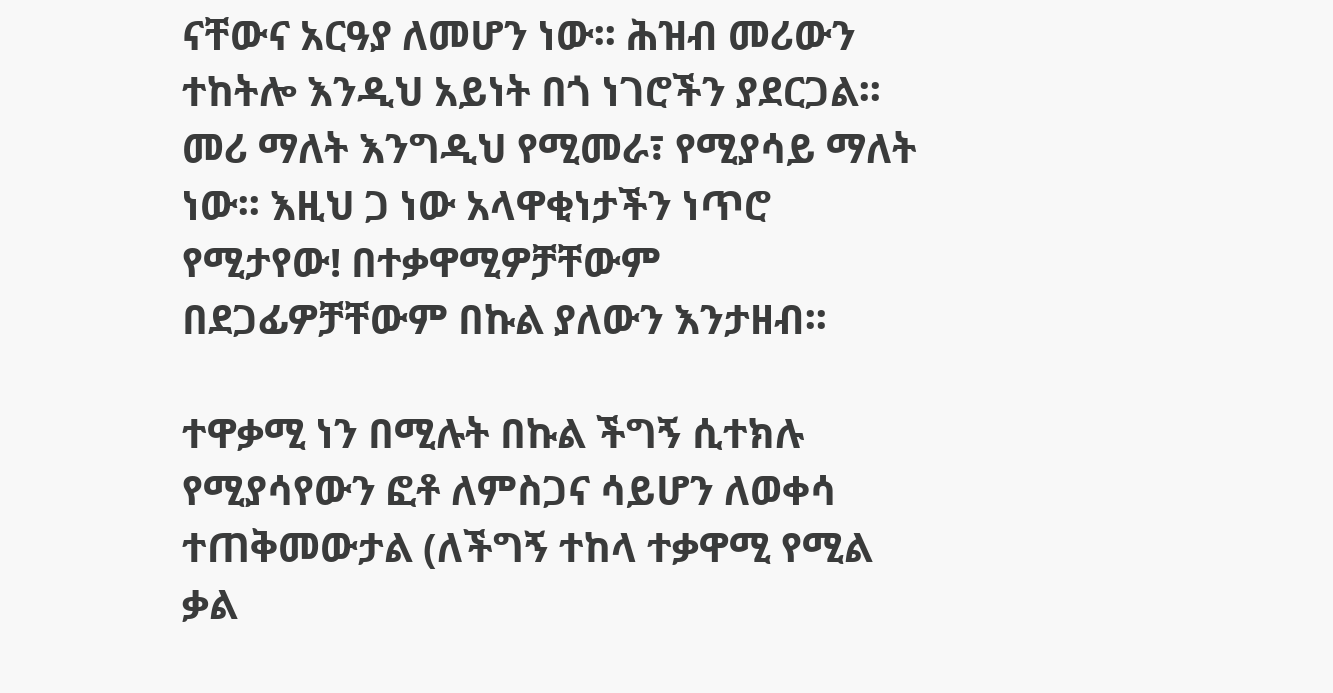ናቸውና አርዓያ ለመሆን ነው፡፡ ሕዝብ መሪውን ተከትሎ እንዲህ አይነት በጎ ነገሮችን ያደርጋል፡፡ መሪ ማለት እንግዲህ የሚመራ፣ የሚያሳይ ማለት ነው፡፡ እዚህ ጋ ነው አላዋቂነታችን ነጥሮ የሚታየው! በተቃዋሚዎቻቸውም በደጋፊዎቻቸውም በኩል ያለውን እንታዘብ፡፡

ተዋቃሚ ነን በሚሉት በኩል ችግኝ ሲተክሉ የሚያሳየውን ፎቶ ለምስጋና ሳይሆን ለወቀሳ ተጠቅመውታል (ለችግኝ ተከላ ተቃዋሚ የሚል ቃል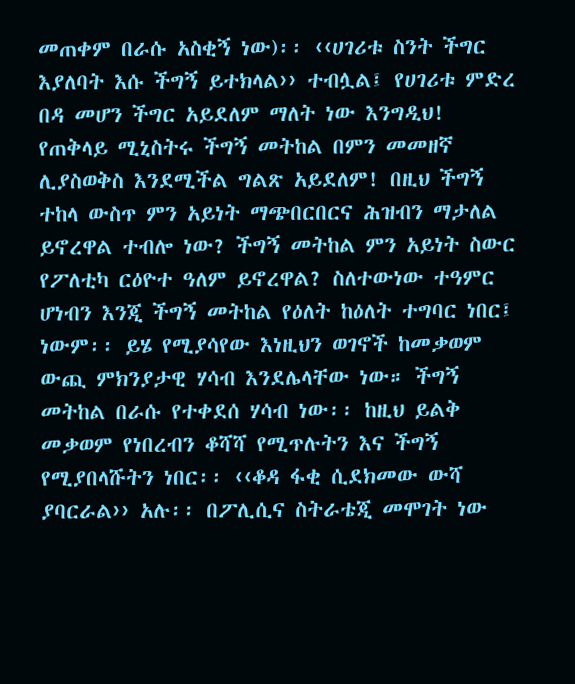መጠቀም በራሱ አስቂኝ ነው)፡፡ ‹‹ሀገሪቱ ስንት ችግር እያለባት እሱ ችግኝ ይተክላል›› ተብሏል፤ የሀገሪቱ ምድረ በዳ መሆን ችግር አይደለም ማለት ነው እንግዲህ! የጠቅላይ ሚኒስትሩ ችግኝ መትከል በምን መመዘኛ ሊያስወቅስ እንደሚችል ግልጽ አይደለም! በዚህ ችግኝ ተከላ ውስጥ ምን አይነት ማጭበርበርና ሕዝብን ማታለል ይኖረዋል ተብሎ ነው? ችግኝ መትከል ምን አይነት ስውር የፖለቲካ ርዕዮተ ዓለም ይኖረዋል? ስለተውነው ተዓምር ሆነብን እንጂ ችግኝ መትከል የዕለት ከዕለት ተግባር ነበር፤ ነውም፡፡ ይሄ የሚያሳየው እነዚህን ወገኖች ከመቃወም ውጪ ምክንያታዊ ሃሳብ እንደሌላቸው ነው። ችግኝ መትከል በራሱ የተቀደሰ ሃሳብ ነው፡፡ ከዚህ ይልቅ መቃወም የነበረብን ቆሻሻ የሚጥሉትን እና ችግኝ የሚያበላሹትን ነበር፡፡ ‹‹ቆዳ ፋቂ ሲደክመው ውሻ ያባርራል›› አሉ፡፡ በፖሊሲና ስትራቴጂ መሞገት ነው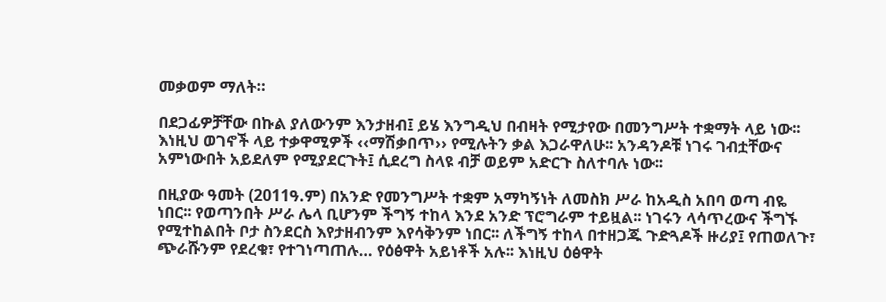መቃወም ማለት።

በደጋፊዎቻቸው በኩል ያለውንም እንታዘብ፤ ይሄ እንግዲህ በብዛት የሚታየው በመንግሥት ተቋማት ላይ ነው፡፡ እነዚህ ወገኖች ላይ ተቃዋሚዎች ‹‹ማሽቃበጥ›› የሚሉትን ቃል እጋራዋለሁ፡፡ አንዳንዶቹ ነገሩ ገብቷቸውና አምነውበት አይደለም የሚያደርጉት፤ ሲደረግ ስላዩ ብቻ ወይም አድርጉ ስለተባሉ ነው፡፡

በዚያው ዓመት (2011ዓ.ም) በአንድ የመንግሥት ተቋም አማካኝነት ለመስክ ሥራ ከአዲስ አበባ ወጣ ብዬ ነበር፡፡ የወጣንበት ሥራ ሌላ ቢሆንም ችግኝ ተከላ እንደ አንድ ፕሮግራም ተይዟል፡፡ ነገሩን ላሳጥረውና ችግኙ የሚተከልበት ቦታ ስንደርስ እየታዘብንም እየሳቅንም ነበር፡፡ ለችግኝ ተከላ በተዘጋጁ ጉድጓዶች ዙሪያ፤ የጠወለጉ፣ ጭራሹንም የደረቁ፣ የተገነጣጠሉ… የዕፅዋት አይነቶች አሉ፡፡ እነዚህ ዕፅዋት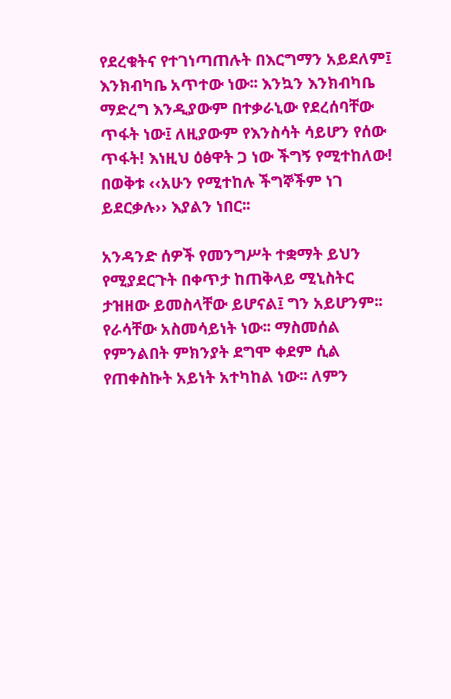የደረቁትና የተገነጣጠሉት በእርግማን አይደለም፤ እንክብካቤ አጥተው ነው፡፡ እንኳን እንክብካቤ ማድረግ እንዲያውም በተቃራኒው የደረሰባቸው ጥፋት ነው፤ ለዚያውም የእንስሳት ሳይሆን የሰው ጥፋት! እነዚህ ዕፅዋት ጋ ነው ችግኝ የሚተከለው! በወቅቱ ‹‹አሁን የሚተከሉ ችግኞችም ነገ ይደርቃሉ›› እያልን ነበር፡፡

አንዳንድ ሰዎች የመንግሥት ተቋማት ይህን የሚያደርጉት በቀጥታ ከጠቅላይ ሚኒስትር ታዝዘው ይመስላቸው ይሆናል፤ ግን አይሆንም፡፡ የራሳቸው አስመሳይነት ነው፡፡ ማስመሰል የምንልበት ምክንያት ደግሞ ቀደም ሲል የጠቀስኩት አይነት አተካከል ነው፡፡ ለምን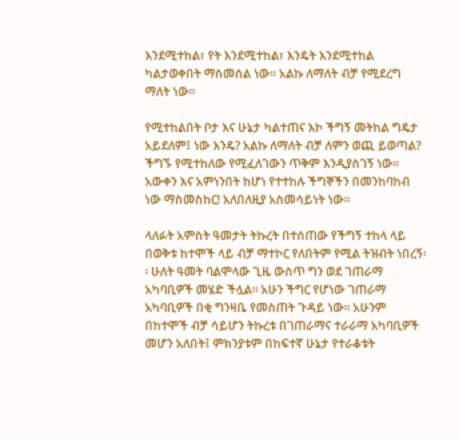እንደሚተከል፣ የት እንደሚተከል፣ እንዴት እንደሚተከል ካልታወቀበት ማስመሰል ነው፡፡ አልኩ ለማለት ብቻ የሚደረግ ማለት ነው፡፡

የሚተከልበት ቦታ እና ሁኔታ ካልተጠና እኮ ችግኝ መትከል ግዴታ አይደለም፤ ነው እንዴ? አልኩ ለማለት ብቻ ለምን ወጪ ይወጣል? ችግኙ የሚተከለው የሚፈለገውን ጥቅም እንዲያስገኝ ነው፡፡ አውቀን እና አምነንበት ከሆነ የተተከሉ ችግኞችን በመንከባከብ ነው ማስመስከር! አለበለዚያ አስመሳይነት ነው፡፡

ላለፉት አምስት ዓመታት ትኩረት በተሰጠው የችግኝ ተከላ ላይ በወቅቱ ከተሞች ላይ ብቻ ማተኮር የለበትም የሚል ትዝብት ነበረኝ፡፡ ሁለት ዓመት ባልሞላው ጊዜ ውስጥ ግን ወደ ገጠራማ አካባቢዎች መሄድ ችሏል፡፡ አሁን ችግር የሆነው ገጠራማ አካባቢዎች በቂ ግንዛቤ የመስጠት ጉዳይ ነው፡፡ አሁንም በከተሞች ብቻ ሳይሆን ትኩረቱ በገጠራማና ተራራማ አካባቢዎች መሆን አለበት፤ ምክንያቱም በከፍተኛ ሁኔታ የተራቆቱት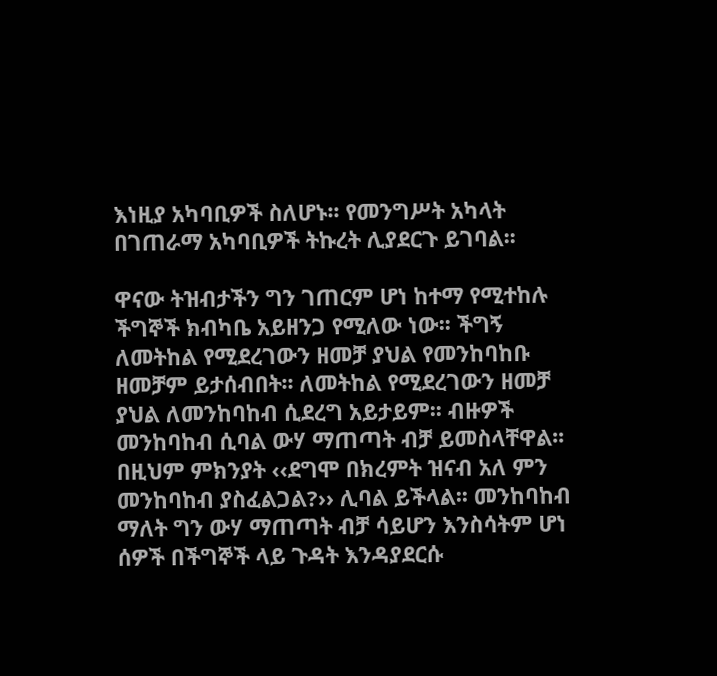እነዚያ አካባቢዎች ስለሆኑ፡፡ የመንግሥት አካላት በገጠራማ አካባቢዎች ትኩረት ሊያደርጉ ይገባል፡፡

ዋናው ትዝብታችን ግን ገጠርም ሆነ ከተማ የሚተከሉ ችግኞች ክብካቤ አይዘንጋ የሚለው ነው፡፡ ችግኝ ለመትከል የሚደረገውን ዘመቻ ያህል የመንከባከቡ ዘመቻም ይታሰብበት፡፡ ለመትከል የሚደረገውን ዘመቻ ያህል ለመንከባከብ ሲደረግ አይታይም፡፡ ብዙዎች መንከባከብ ሲባል ውሃ ማጠጣት ብቻ ይመስላቸዋል፡፡ በዚህም ምክንያት ‹‹ደግሞ በክረምት ዝናብ አለ ምን መንከባከብ ያስፈልጋል?›› ሊባል ይችላል፡፡ መንከባከብ ማለት ግን ውሃ ማጠጣት ብቻ ሳይሆን እንስሳትም ሆነ ሰዎች በችግኞች ላይ ጉዳት እንዳያደርሱ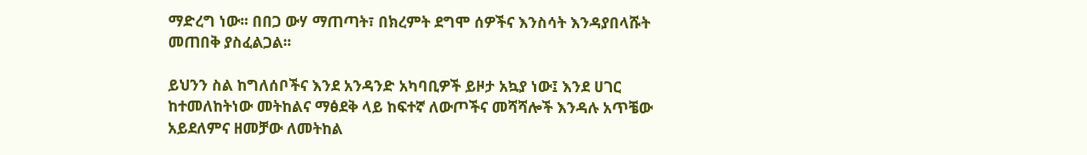ማድረግ ነው፡፡ በበጋ ውሃ ማጠጣት፣ በክረምት ደግሞ ሰዎችና እንስሳት እንዳያበላሹት መጠበቅ ያስፈልጋል፡፡

ይህንን ስል ከግለሰቦችና እንደ አንዳንድ አካባቢዎች ይዞታ አኳያ ነው፤ እንደ ሀገር ከተመለከትነው መትከልና ማፅደቅ ላይ ከፍተኛ ለውጦችና መሻሻሎች እንዳሉ አጥቼው አይደለምና ዘመቻው ለመትከል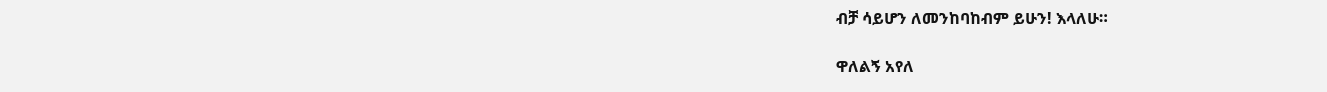ብቻ ሳይሆን ለመንከባከብም ይሁን! እላለሁ።

ዋለልኝ አየለ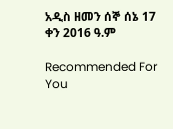አዲስ ዘመን ሰኞ ሰኔ 17 ቀን 2016 ዓ.ም

Recommended For You